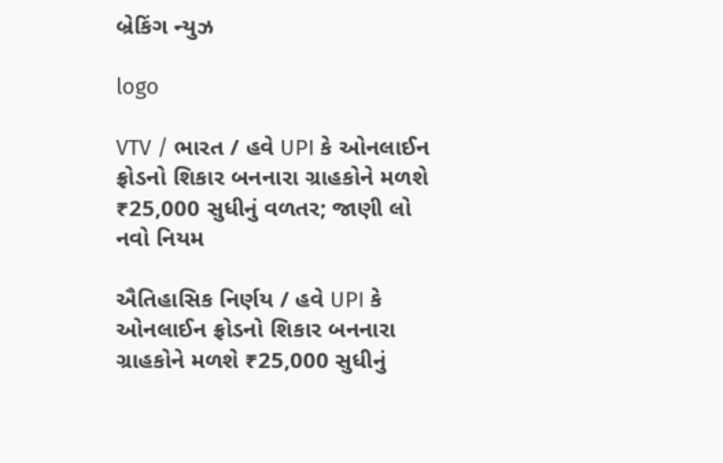બ્રેકિંગ ન્યુઝ

logo

VTV / ભારત / હવે UPI કે ઓનલાઈન ફ્રોડનો શિકાર બનનારા ગ્રાહકોને મળશે ₹25,000 સુધીનું વળતર; જાણી લો નવો નિયમ

ઐતિહાસિક નિર્ણય / હવે UPI કે ઓનલાઈન ફ્રોડનો શિકાર બનનારા ગ્રાહકોને મળશે ₹25,000 સુધીનું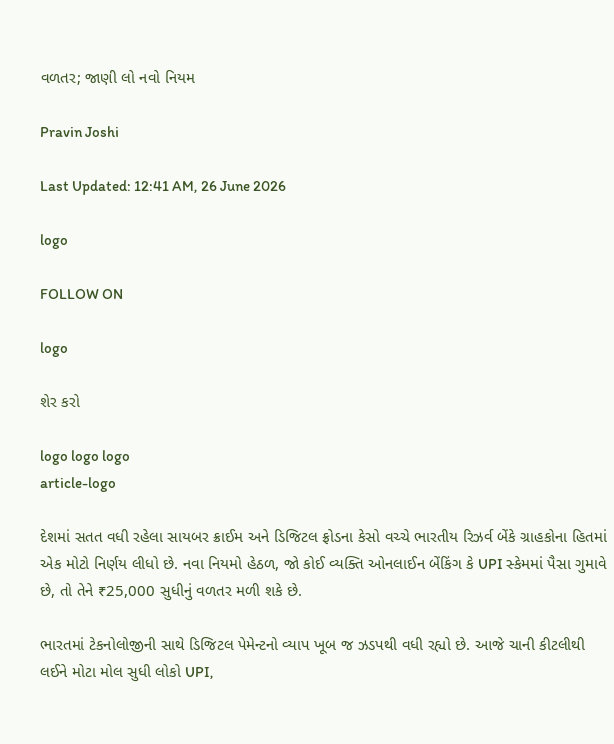વળતર; જાણી લો નવો નિયમ

Pravin Joshi

Last Updated: 12:41 AM, 26 June 2026

logo

FOLLOW ON

logo

શેર કરો

logo logo logo
article-logo

દેશમાં સતત વધી રહેલા સાયબર ક્રાઈમ અને ડિજિટલ ફ્રોડના કેસો વચ્ચે ભારતીય રિઝર્વ બેંકે ગ્રાહકોના હિતમાં એક મોટો નિર્ણય લીધો છે. નવા નિયમો હેઠળ, જો કોઈ વ્યક્તિ ઓનલાઈન બેંકિંગ કે UPI સ્કેમમાં પૈસા ગુમાવે છે, તો તેને ₹25,000 સુધીનું વળતર મળી શકે છે.

ભારતમાં ટેકનોલોજીની સાથે ડિજિટલ પેમેન્ટનો વ્યાપ ખૂબ જ ઝડપથી વધી રહ્યો છે. આજે ચાની કીટલીથી લઈને મોટા મોલ સુધી લોકો UPI,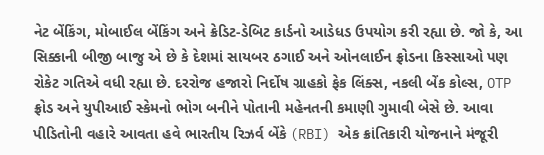નેટ બેંકિંગ, મોબાઈલ બેંકિંગ અને ક્રેડિટ-ડેબિટ કાર્ડનો આડેધડ ઉપયોગ કરી રહ્યા છે. જો કે, આ સિક્કાની બીજી બાજુ એ છે કે દેશમાં સાયબર ઠગાઈ અને ઓનલાઈન ફ્રોડના કિસ્સાઓ પણ રોકેટ ગતિએ વધી રહ્યા છે. દરરોજ હજારો નિર્દોષ ગ્રાહકો ફેક લિંક્સ, નકલી બેંક કોલ્સ, OTP ફ્રોડ અને યુપીઆઈ સ્કેમનો ભોગ બનીને પોતાની મહેનતની કમાણી ગુમાવી બેસે છે. આવા પીડિતોની વહારે આવતા હવે ભારતીય રિઝર્વ બેંકે (RBI) એક ક્રાંતિકારી યોજનાને મંજૂરી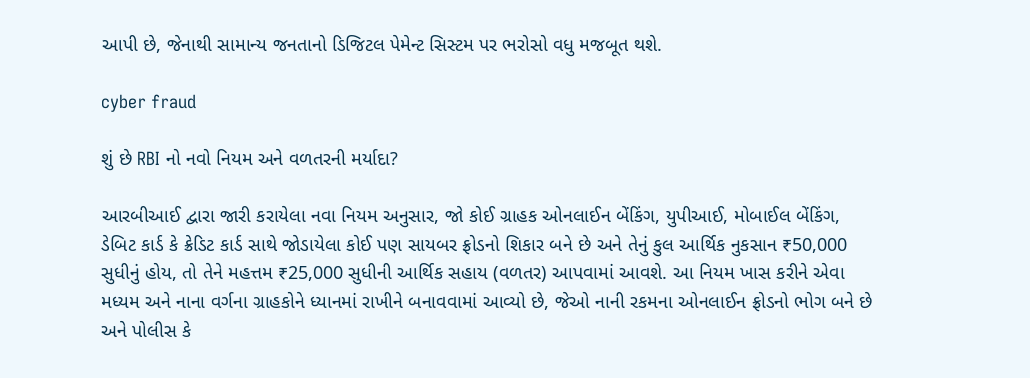આપી છે, જેનાથી સામાન્ય જનતાનો ડિજિટલ પેમેન્ટ સિસ્ટમ પર ભરોસો વધુ મજબૂત થશે.

cyber fraud

શું છે RBI નો નવો નિયમ અને વળતરની મર્યાદા?

આરબીઆઈ દ્વારા જારી કરાયેલા નવા નિયમ અનુસાર, જો કોઈ ગ્રાહક ઓનલાઈન બેંકિંગ, યુપીઆઈ, મોબાઈલ બેંકિંગ, ડેબિટ કાર્ડ કે ક્રેડિટ કાર્ડ સાથે જોડાયેલા કોઈ પણ સાયબર ફ્રોડનો શિકાર બને છે અને તેનું કુલ આર્થિક નુકસાન ₹50,000 સુધીનું હોય, તો તેને મહત્તમ ₹25,000 સુધીની આર્થિક સહાય (વળતર) આપવામાં આવશે. આ નિયમ ખાસ કરીને એવા મધ્યમ અને નાના વર્ગના ગ્રાહકોને ધ્યાનમાં રાખીને બનાવવામાં આવ્યો છે, જેઓ નાની રકમના ઓનલાઈન ફ્રોડનો ભોગ બને છે અને પોલીસ કે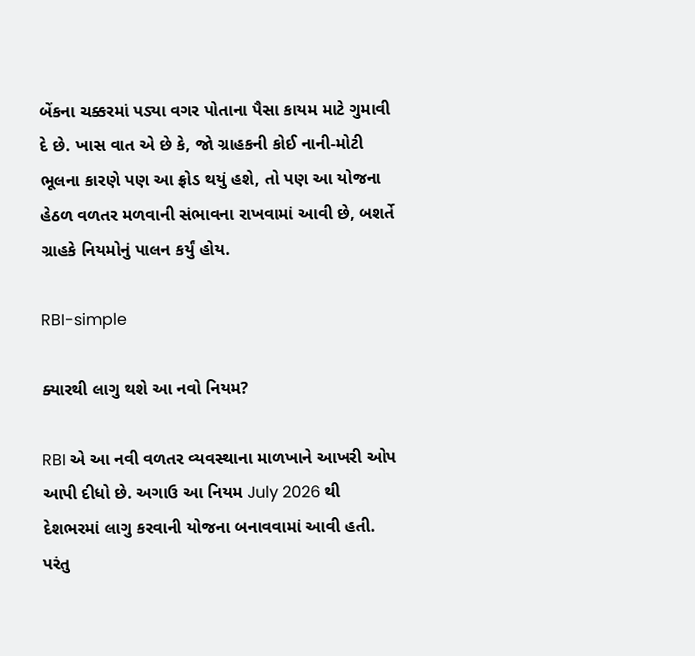બેંકના ચક્કરમાં પડ્યા વગર પોતાના પૈસા કાયમ માટે ગુમાવી દે છે. ખાસ વાત એ છે કે, જો ગ્રાહકની કોઈ નાની-મોટી ભૂલના કારણે પણ આ ફ્રોડ થયું હશે, તો પણ આ યોજના હેઠળ વળતર મળવાની સંભાવના રાખવામાં આવી છે, બશર્તે ગ્રાહકે નિયમોનું પાલન કર્યું હોય.

RBI-simple

ક્યારથી લાગુ થશે આ નવો નિયમ?

RBI એ આ નવી વળતર વ્યવસ્થાના માળખાને આખરી ઓપ આપી દીધો છે. અગાઉ આ નિયમ July 2026 થી દેશભરમાં લાગુ કરવાની યોજના બનાવવામાં આવી હતી. પરંતુ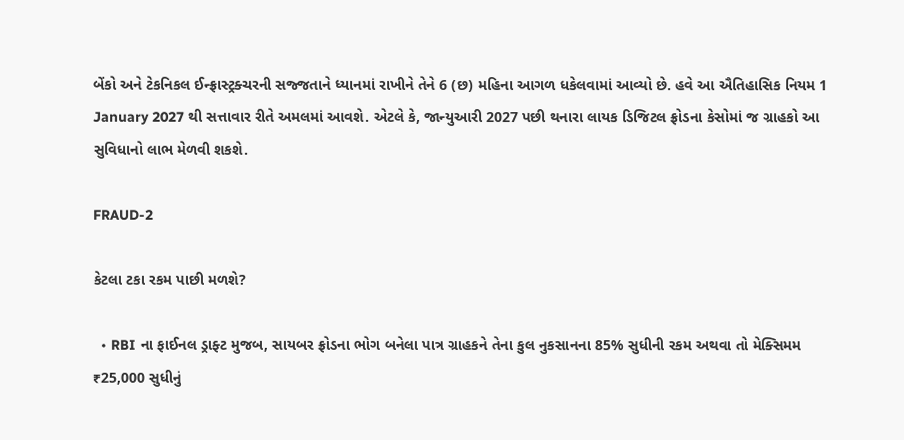બેંકો અને ટેકનિકલ ઈન્ફ્રાસ્ટ્રક્ચરની સજ્જતાને ધ્યાનમાં રાખીને તેને 6 (છ) મહિના આગળ ધકેલવામાં આવ્યો છે. હવે આ ઐતિહાસિક નિયમ 1 January 2027 થી સત્તાવાર રીતે અમલમાં આવશે. એટલે કે, જાન્યુઆરી 2027 પછી થનારા લાયક ડિજિટલ ફ્રોડના કેસોમાં જ ગ્રાહકો આ સુવિધાનો લાભ મેળવી શકશે.

FRAUD-2

કેટલા ટકા રકમ પાછી મળશે?

  • RBI ના ફાઈનલ ડ્રાફ્ટ મુજબ, સાયબર ફ્રોડના ભોગ બનેલા પાત્ર ગ્રાહકને તેના કુલ નુકસાનના 85% સુધીની રકમ અથવા તો મેક્સિમમ ₹25,000 સુધીનું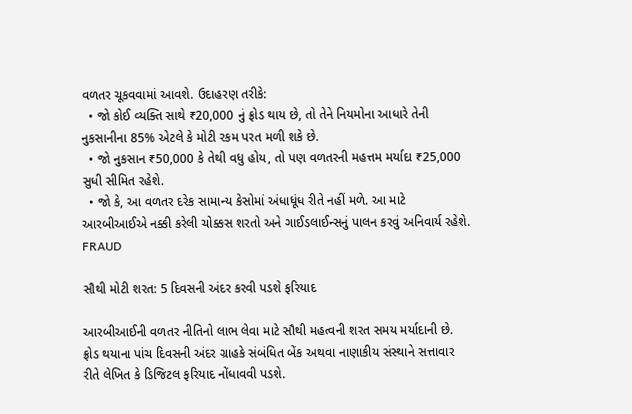વળતર ચૂકવવામાં આવશે. ઉદાહરણ તરીકે:
  • જો કોઈ વ્યક્તિ સાથે ₹20,000 નું ફ્રોડ થાય છે, તો તેને નિયમોના આધારે તેની નુકસાનીના 85% એટલે કે મોટી રકમ પરત મળી શકે છે.
  • જો નુકસાન ₹50,000 કે તેથી વધુ હોય, તો પણ વળતરની મહત્તમ મર્યાદા ₹25,000 સુધી સીમિત રહેશે.
  • જો કે, આ વળતર દરેક સામાન્ય કેસોમાં અંધાધૂંધ રીતે નહીં મળે. આ માટે આરબીઆઈએ નક્કી કરેલી ચોક્કસ શરતો અને ગાઈડલાઈન્સનું પાલન કરવું અનિવાર્ય રહેશે.
FRAUD

સૌથી મોટી શરત: 5 દિવસની અંદર કરવી પડશે ફરિયાદ

આરબીઆઈની વળતર નીતિનો લાભ લેવા માટે સૌથી મહત્વની શરત સમય મર્યાદાની છે. ફ્રોડ થયાના પાંચ દિવસની અંદર ગ્રાહકે સંબંધિત બેંક અથવા નાણાકીય સંસ્થાને સત્તાવાર રીતે લેખિત કે ડિજિટલ ફરિયાદ નોંધાવવી પડશે.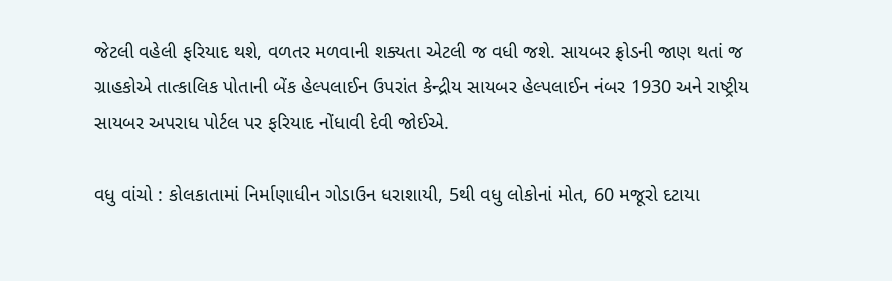જેટલી વહેલી ફરિયાદ થશે, વળતર મળવાની શક્યતા એટલી જ વધી જશે. સાયબર ફ્રોડની જાણ થતાં જ ગ્રાહકોએ તાત્કાલિક પોતાની બેંક હેલ્પલાઈન ઉપરાંત કેન્દ્રીય સાયબર હેલ્પલાઈન નંબર 1930 અને રાષ્ટ્રીય સાયબર અપરાધ પોર્ટલ પર ફરિયાદ નોંધાવી દેવી જોઈએ.

વધુ વાંચો : કોલકાતામાં નિર્માણાધીન ગોડાઉન ધરાશાયી, 5થી વધુ લોકોનાં મોત, 60 મજૂરો દટાયા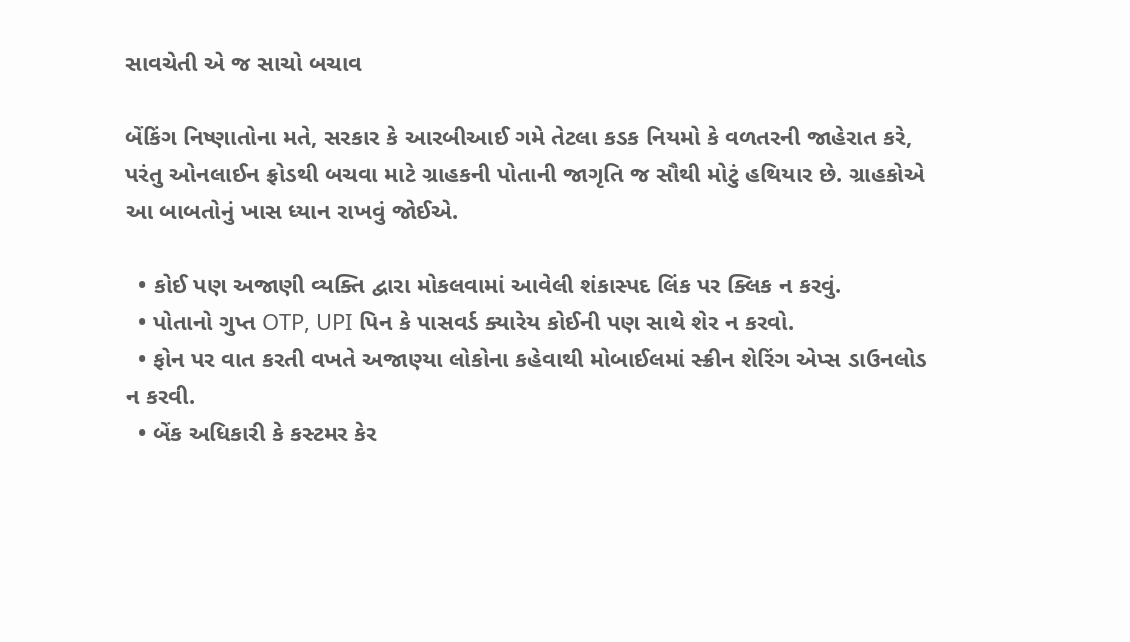સાવચેતી એ જ સાચો બચાવ

બેંકિંગ નિષ્ણાતોના મતે, સરકાર કે આરબીઆઈ ગમે તેટલા કડક નિયમો કે વળતરની જાહેરાત કરે, પરંતુ ઓનલાઈન ફ્રોડથી બચવા માટે ગ્રાહકની પોતાની જાગૃતિ જ સૌથી મોટું હથિયાર છે. ગ્રાહકોએ આ બાબતોનું ખાસ ધ્યાન રાખવું જોઈએ.

  • કોઈ પણ અજાણી વ્યક્તિ દ્વારા મોકલવામાં આવેલી શંકાસ્પદ લિંક પર ક્લિક ન કરવું.
  • પોતાનો ગુપ્ત OTP, UPI પિન કે પાસવર્ડ ક્યારેય કોઈની પણ સાથે શેર ન કરવો.
  • ફોન પર વાત કરતી વખતે અજાણ્યા લોકોના કહેવાથી મોબાઈલમાં સ્ક્રીન શેરિંગ એપ્સ ડાઉનલોડ ન કરવી.
  • બેંક અધિકારી કે કસ્ટમર કેર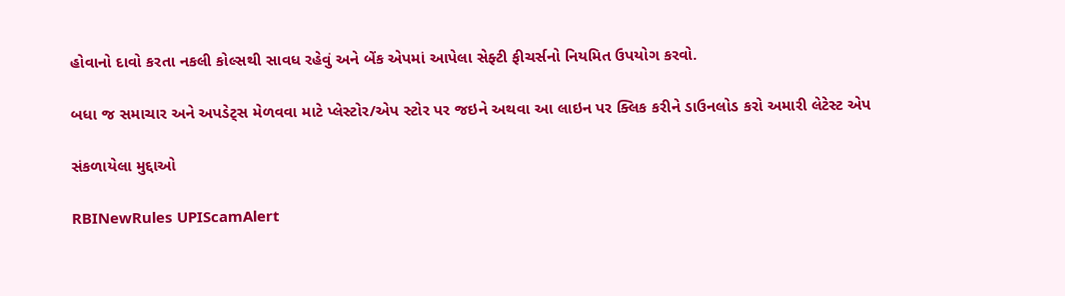હોવાનો દાવો કરતા નકલી કોલ્સથી સાવધ રહેવું અને બેંક એપમાં આપેલા સેફ્ટી ફીચર્સનો નિયમિત ઉપયોગ કરવો.

બધા જ સમાચાર અને અપડેટ્સ મેળવવા માટે પ્લેસ્ટોર/એપ સ્ટોર પર જઇને અથવા આ લાઇન પર ક્લિક કરીને ડાઉનલોડ કરો અમારી લેટેસ્ટ એપ

સંકળાયેલા મુદ્દાઓ

RBINewRules UPIScamAlert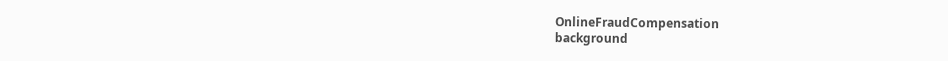OnlineFraudCompensation
background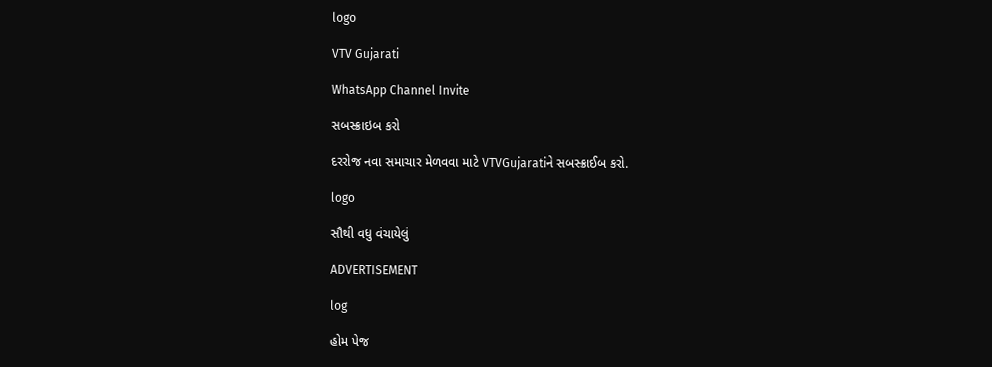logo

VTV Gujarati

WhatsApp Channel Invite

સબસ્ક્રાઇબ કરો

દરરોજ નવા સમાચાર મેળવવા માટે VTVGujaratiને સબસ્ક્રાઈબ કરો.

logo

સૌથી વધુ વંચાયેલું

ADVERTISEMENT

log

હોમ પેજ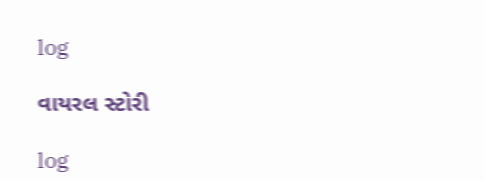log

વાયરલ સ્ટોરી

log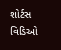શોર્ટસ વિડિઓ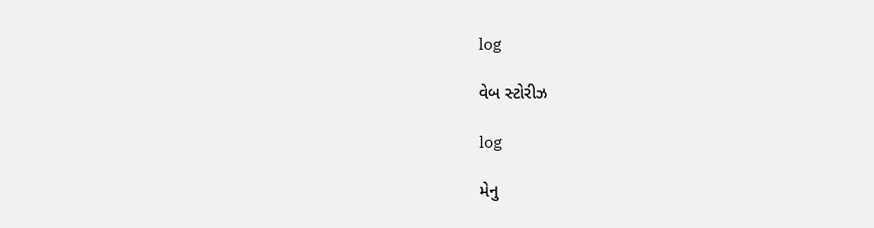log

વેબ સ્ટોરીઝ

log

મેનુ